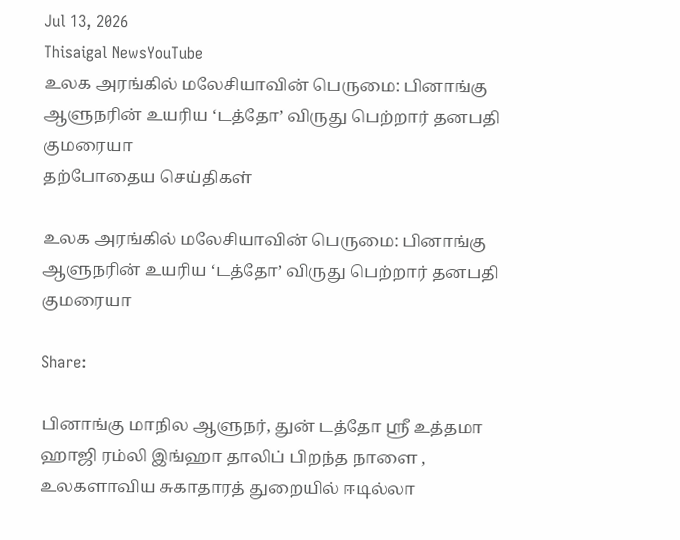Jul 13, 2026
Thisaigal NewsYouTube
உலக அரங்கில் மலேசியாவின் பெருமை: பினாங்கு ஆளுநரின் உயரிய ‘டத்தோ’ விருது பெற்றார் தனபதி குமரையா
தற்போதைய செய்திகள்

உலக அரங்கில் மலேசியாவின் பெருமை: பினாங்கு ஆளுநரின் உயரிய ‘டத்தோ’ விருது பெற்றார் தனபதி குமரையா

Share:

பினாங்கு மாநில ஆளுநர், துன் டத்தோ ஸ்ரீ உத்தமா ஹாஜி ரம்லி இங்ஹா தாலிப் பிறந்த நாளை , உலகளாவிய சுகாதாரத் துறையில் ஈடில்லா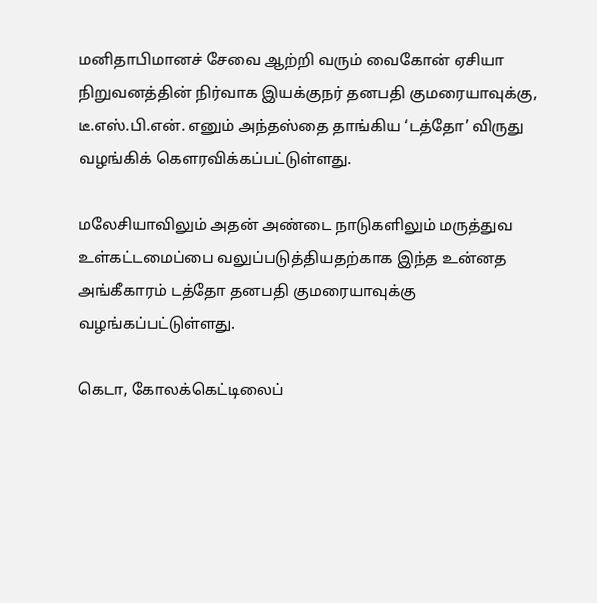மனிதாபிமானச் சேவை ஆற்றி வரும் வைகோன் ஏசியா நிறுவனத்தின் நிர்வாக இயக்குநர் தனபதி குமரையாவுக்கு, டீ.எஸ்.பி.என். எனும் அந்தஸ்தை தாங்கிய ‘டத்தோ’ விருது வழங்கிக் கௌரவிக்கப்பட்டுள்ளது.

மலேசியாவிலும் அதன் அண்டை நாடுகளிலும் மருத்துவ உள்கட்டமைப்பை வலுப்படுத்தியதற்காக இந்த உன்னத அங்கீகாரம் டத்தோ தனபதி குமரையாவுக்கு வழங்கப்பட்டுள்ளது.

கெடா, கோலக்கெட்டிலைப்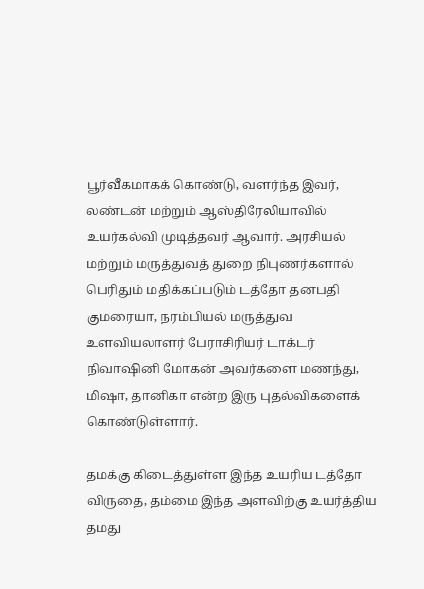பூர்வீகமாகக் கொண்டு, வளர்ந்த இவர், லண்டன் மற்றும் ஆஸ்திரேலியாவில் உயர்கல்வி முடித்தவர் ஆவார். அரசியல் மற்றும் மருத்துவத் துறை நிபுணர்களால் பெரிதும் மதிக்கப்படும் டத்தோ தனபதி குமரையா, நரம்பியல் மருத்துவ உளவியலாளர் பேராசிரியர் டாக்டர் நிவாஷினி மோகன் அவர்களை மணந்து, மிஷா, தானிகா என்ற இரு புதல்விகளைக் கொண்டுள்ளார்.

தமக்கு கிடைத்துள்ள இந்த உயரிய டத்தோ விருதை, தம்மை இந்த அளவிற்கு உயர்த்திய தமது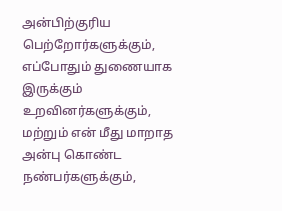அன்பிற்குரிய பெற்றோர்களுக்கும், எப்போதும் துணையாக இருக்கும் உறவினர்களுக்கும், மற்றும் என் மீது மாறாத அன்பு கொண்ட நண்பர்களுக்கும்,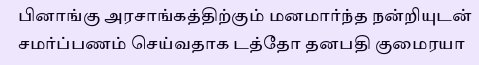பினாங்கு அரசாங்கத்திற்கும் மனமார்ந்த நன்றியுடன் சமர்ப்பணம் செய்வதாக டத்தோ தனபதி குமைரயா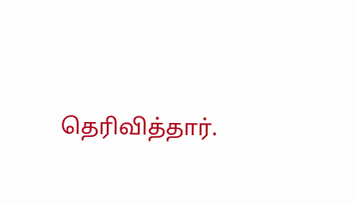தெரிவித்தார்.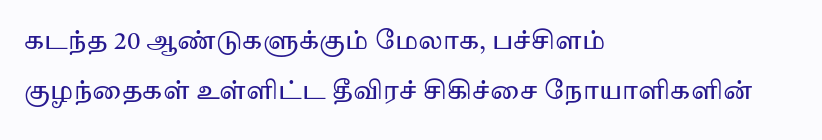கடந்த 20 ஆண்டுகளுக்கும் மேலாக, பச்சிளம் குழந்தைகள் உள்ளிட்ட தீவிரச் சிகிச்சை நோயாளிகளின்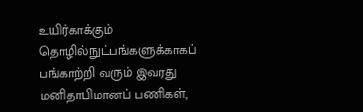உயிர்காக்கும் தொழில்நுட்பங்களுக்காகப் பங்காற்றி வரும் இவரது மனிதாபிமானப் பணிகள்,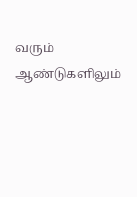வரும் ஆண்டுகளிலும்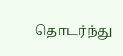தொடர்ந்து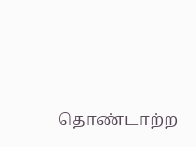தொண்டாற்ற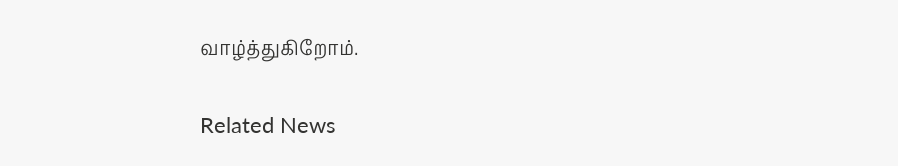வாழ்த்துகிறோம்.

Related News